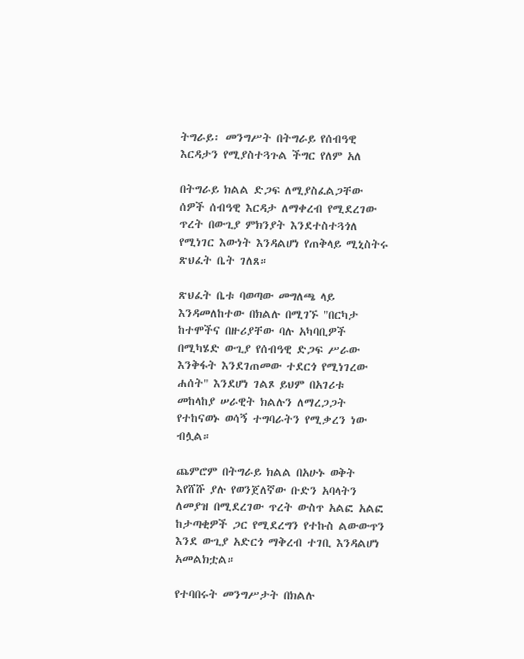ትግራይ፡ መንግሥት በትግራይ የሰብዓዊ እርዳታን የሚያስተጓጉል ችግር የለም አለ

በትግራይ ክልል ድጋፍ ለሚያስፈልጋቸው ሰዎች ሰብዓዊ እርዳታ ለማቀረብ የሚደረገው ጥረት በውጊያ ምክንያት እንደተስተጓጎለ የሚነገር እውነት እንዳልሆነ የጠቅላይ ሚኒስትሩ ጽህፈት ቤት ገለጸ።

ጽህፈት ቤቱ ባወጣው መግለጫ ላይ እንዳመለከተው በክልሉ በሚገኙ "በርካታ ከተሞችና በዙሪያቸው ባሉ አካባቢዎች በሚካሄድ ውጊያ የሰብዓዊ ድጋፍ ሥራው እንቅፋት እንደገጠመው ተደርጎ የሚነገረው ሐሰት" እንደሆነ ገልጾ ይህም በአገሪቱ መከላከያ ሠራዊት ክልሉን ለማረጋጋት የተከናወኑ ወሳኝ ተግባራትን የሚቃረን ነው ብሏል።

ጨምሮም በትግራይ ክልል በአሁኑ ወቅት እየሸሹ ያሉ የወንጀለኛው ቡድን አባላትን ለመያዝ በሚደረገው ጥረት ውስጥ አልፎ አልፎ ከታጣቂዎች ጋር የሚደረግን የተኩስ ልውውጥን እንደ ውጊያ አድርጎ ማቅረብ ተገቢ እንዳልሆነ አመልክቷል።

የተባበሩት መንግሥታት በክልሉ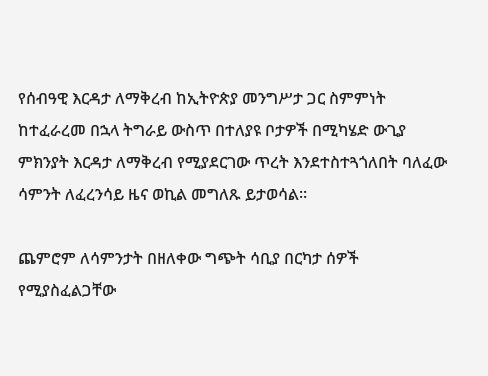የሰብዓዊ እርዳታ ለማቅረብ ከኢትዮጵያ መንግሥታ ጋር ስምምነት ከተፈራረመ በኋላ ትግራይ ውስጥ በተለያዩ ቦታዎች በሚካሄድ ውጊያ ምክንያት እርዳታ ለማቅረብ የሚያደርገው ጥረት እንደተስተጓጎለበት ባለፈው ሳምንት ለፈረንሳይ ዜና ወኪል መግለጹ ይታወሳል።

ጨምሮም ለሳምንታት በዘለቀው ግጭት ሳቢያ በርካታ ሰዎች የሚያስፈልጋቸው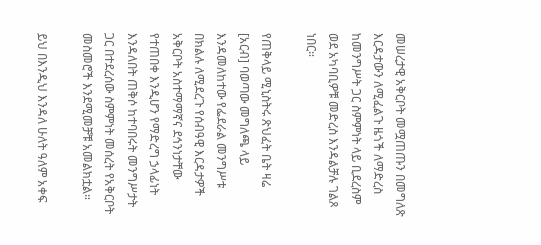መሠረታዊ አቅርቦት መሟጠጡን በመግለጽ እርዳታውን ለሚፈልጉ ዜጎች ለማድረስ ከመንግሥት ጋር ስምምነት ላይ ቢደረስም ወደ አካባቢዎቹ መድረስ እንዳልቻሉ ገልጾ ነበር።

የጠቅላይ ሚኒስትሩ ጽህፈት ቤት ዛሬ [አርብ] ባወጣው መግለጫ ላይ እንዳመለከተው የፌደራል መንግሥቱ በክልሉ ለሚደረጉ የሰብዓዊ እርዳታዎች አቅርቦት አስተማማኛና ደኅንነታቸው የተጠበቀ እንዲሆን የማድረግ ኃላፊነት እንዳለበት ጠቅሶ ከተባበሩት መንግሥታት ጋር በተደረሰው ስምምነት መሰረት የአቅርቦት መስመሮች እንደሚመቻቹ አመልክቷል።

ይህ በእንዲህ እንዳለ ሁለት ዓለም አቀፍ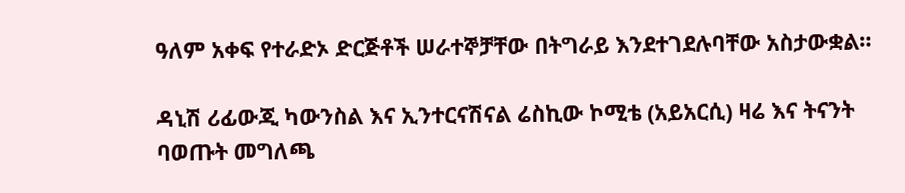ዓለም አቀፍ የተራድኦ ድርጅቶች ሠራተኞቻቸው በትግራይ እንደተገደሉባቸው አስታውቋል።

ዳኒሽ ሪፊውጂ ካውንስል እና ኢንተርናሽናል ሬስኪው ኮሚቴ (አይአርሲ) ዛሬ እና ትናንት ባወጡት መግለጫ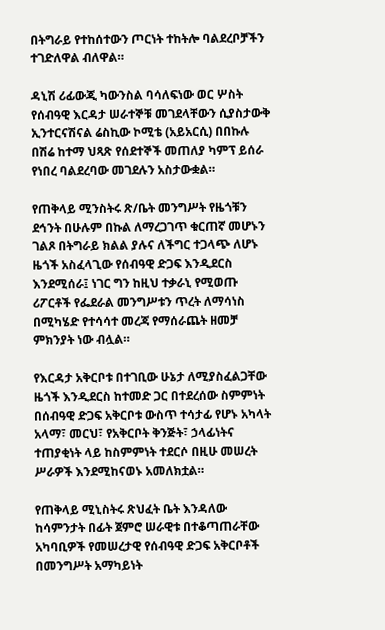በትግራይ የተከሰተውን ጦርነት ተከትሎ ባልደረቦቻችን ተገድለዋል ብለዋል።

ዳኒሽ ሪፊውጂ ካውንስል ባሳለፍነው ወር ሦስት የሰብዓዊ እርዳታ ሠራተኞቹ መገደላቸውን ሲያስታውቅ ኢንተርናሽናል ሬስኪው ኮሚቴ (አይአርሲ) በበኩሉ በሽሬ ከተማ ህጻጽ የሰደተኞች መጠለያ ካምፕ ይሰራ የነበረ ባልደረባው መገደሉን አስታውቋል።

የጠቅላይ ሚንስትሩ ጽ/ቤት መንግሥት የዜጎቹን ደኅንት በሁሉም በኩል ለማረጋገጥ ቁርጠኛ መሆኑን ገልጾ በትግራይ ክልል ያሉና ለችግር ተጋላጭ ለሆኑ ዜጎች አስፈላጊው የሰብዓዊ ድጋፍ እንዲደርስ እንደሚሰራ፤ ነገር ግን ከዚህ ተቃራኒ የሚወጡ ሪፖርቶች የፌደራል መንግሥቱን ጥረት ለማሳነስ በሚካሄድ የተሳሳተ መረጃ የማሰራጨት ዘመቻ ምክንያት ነው ብሏል።

የእርዳታ አቅርቦቱ በተገቢው ሁኔታ ለሚያስፈልጋቸው ዜጎች እንዲደርስ ከተመድ ጋር በተደረሰው ስምምነት በሰብዓዊ ድጋፍ አቅርቦቱ ውስጥ ተሳታፊ የሆኑ አካላት አላማ፣ መርህ፣ የአቅርቦት ቅንጅት፣ ኃላፊነትና ተጠያቂነት ላይ ከስምምነት ተደርሶ በዚሁ መሠረት ሥራዎች እንደሚከናወኑ አመለክቷል።

የጠቅላይ ሚኒስትሩ ጽህፈት ቤት እንዳለው ከሳምንታት በፊት ጀምሮ ሠራዊቱ በተቆጣጠራቸው አካባቢዎች የመሠረታዊ የሰብዓዊ ድጋፍ አቅርቦቶች በመንግሥት አማካይነት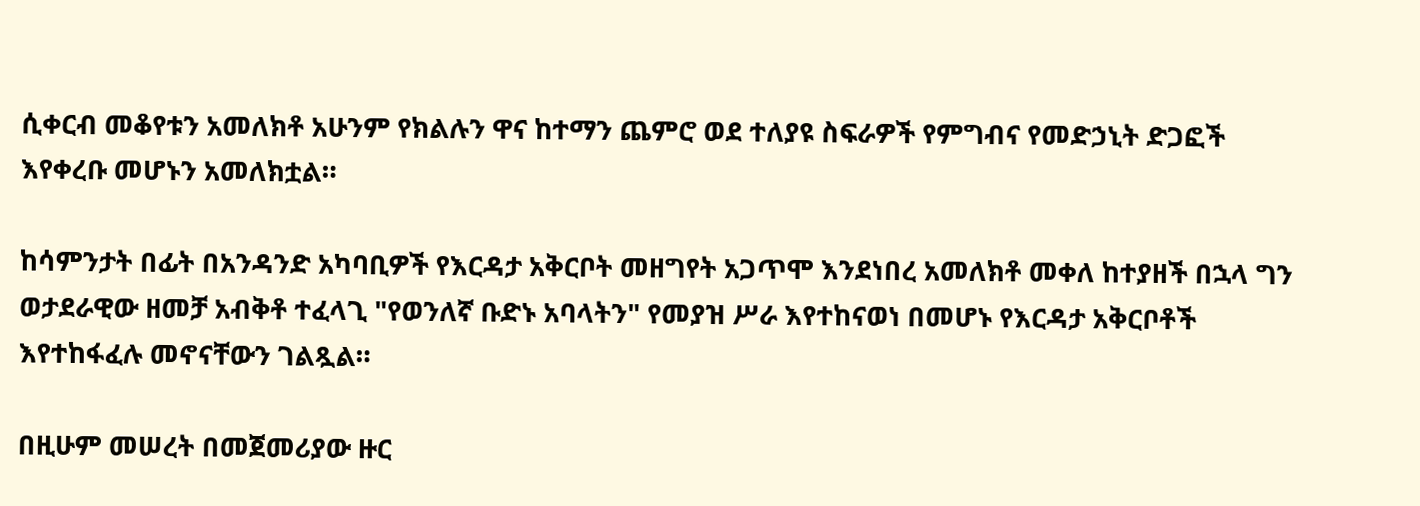ሲቀርብ መቆየቱን አመለክቶ አሁንም የክልሉን ዋና ከተማን ጨምሮ ወደ ተለያዩ ስፍራዎች የምግብና የመድኃኒት ድጋፎች እየቀረቡ መሆኑን አመለክቷል።

ከሳምንታት በፊት በአንዳንድ አካባቢዎች የእርዳታ አቅርቦት መዘግየት አጋጥሞ እንደነበረ አመለክቶ መቀለ ከተያዘች በኋላ ግን ወታደራዊው ዘመቻ አብቅቶ ተፈላጊ "የወንለኛ ቡድኑ አባላትን" የመያዝ ሥራ እየተከናወነ በመሆኑ የእርዳታ አቅርቦቶች እየተከፋፈሉ መኖናቸውን ገልጿል።

በዚሁም መሠረት በመጀመሪያው ዙር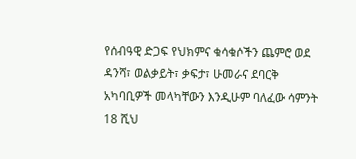የሰብዓዊ ድጋፍ የህክምና ቁሳቁሶችን ጨምሮ ወደ ዳንሻ፣ ወልቃይት፣ ቃፍታ፣ ሁመራና ደባርቅ አካባቢዎች መላካቸውን እንዲሁም ባለፈው ሳምንት 18 ሺህ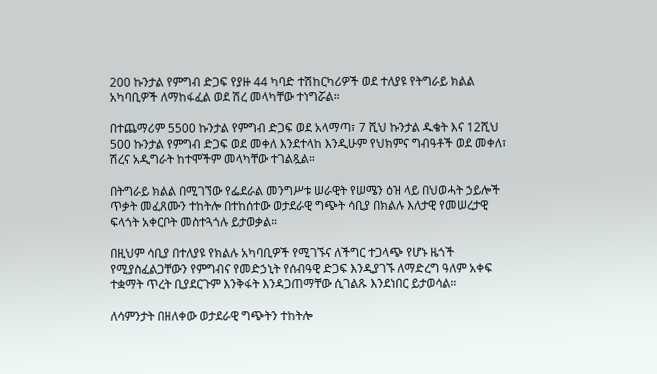200 ኩንታል የምግብ ድጋፍ የያዙ 44 ካባድ ተሽከርካሪዎች ወደ ተለያዩ የትግራይ ክልል አካባቢዎች ለማከፋፈል ወደ ሽረ መላካቸው ተነግሯል።

በተጨማሪም 5500 ኩንታል የምግብ ድጋፍ ወደ አላማጣ፣ 7 ሺህ ኩንታል ዱቄት እና 12ሺህ 500 ኩንታል የምግብ ድጋፍ ወደ መቀለ እንደተላከ እንዲሁም የህክምና ግብዓቶች ወደ መቀለ፣ ሽረና አዲግራት ከተሞችም መላካቸው ተገልጿል።

በትግራይ ክልል በሚገኘው የፌደራል መንግሥቱ ሠራዊት የሠሜን ዕዝ ላይ በህወሓት ኃይሎች ጥቃት መፈጸሙን ተከትሎ በተከሰተው ወታደራዊ ግጭት ሳቢያ በክልሉ እለታዊ የመሠረታዊ ፍላጎት አቀርቦት መስተጓጎሉ ይታወቃል።

በዚህም ሳቢያ በተለያዩ የክልሉ አካባቢዎች የሚገኙና ለችግር ተጋላጭ የሆኑ ዜጎች የሚያስፈልጋቸውን የምግብና የመድኃኒት የሰብዓዊ ድጋፍ እንዲያገኙ ለማድረግ ዓለም አቀፍ ተቋማት ጥረት ቢያደርጉም እንቅፋት እንዳጋጠማቸው ሲገልጹ እንደነበር ይታወሳል።

ለሳምንታት በዘለቀው ወታደራዊ ግጭትን ተከትሎ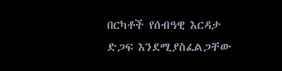በርካቶች የሰብዓዊ እርዳታ ድጋፍ እንደሚያስፈልጋቸው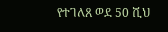የተገለጸ ወደ 50 ሺህ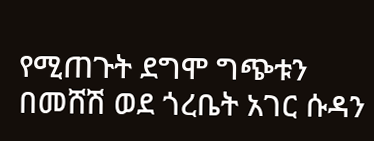የሚጠጉት ደግሞ ግጭቱን በመሸሽ ወደ ጎረቤት አገር ሱዳን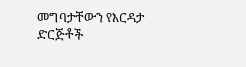መግባታቸውን የእርዳታ ድርጅቶች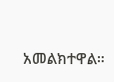አመልክተዋል።